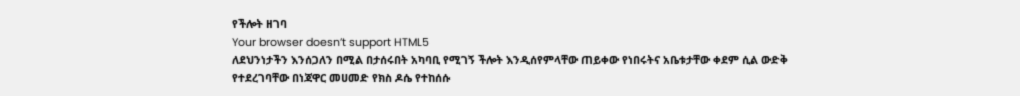የችሎት ዘገባ
Your browser doesn’t support HTML5
ለደህንነታችን እንሰጋለን በሚል በታሰሩበት አካባቢ የሚገኝ ችሎት እንዲሰየምላቸው ጠይቀው የነበሩትና አቤቱታቸው ቀደም ሲል ውድቅ የተደረገባቸው በነጃዋር መሀመድ የክስ ዶሴ የተከሰሱ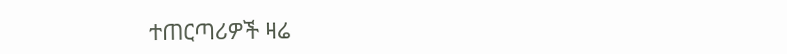ተጠርጣሪዎች ዛሬ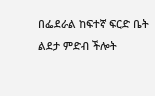በፌደራል ከፍተኛ ፍርድ ቤት ልደታ ምድብ ችሎት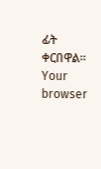ፊት ቀርበዋል።
Your browser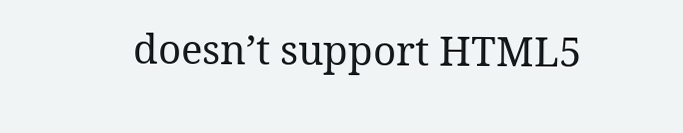doesn’t support HTML5